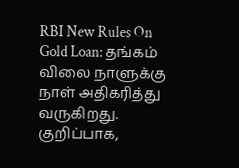RBI New Rules On Gold Loan: தங்கம் விலை நாளுக்கு நாள் அதிகரித்து வருகிறது. குறிப்பாக,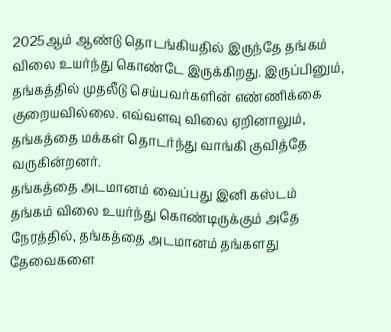2025ஆம் ஆண்டு தொடங்கியதில் இருந்தே தங்கம் விலை உயர்ந்து கொண்டே இருக்கிறது. இருப்பினும், தங்கத்தில் முதலீடு செய்பவர்களின் எண்ணிக்கை குறையவில்லை. எவ்வளவு விலை ஏறினாலும், தங்கத்தை மக்கள் தொடர்ந்து வாங்கி குவித்தே வருகின்றனர்.
தங்கத்தை அடமானம் வைப்பது இனி கஸ்டம்
தங்கம் விலை உயர்ந்து கொண்டிருக்கும் அதே நேரத்தில், தங்கத்தை அடமானம் தங்களது தேவைகளை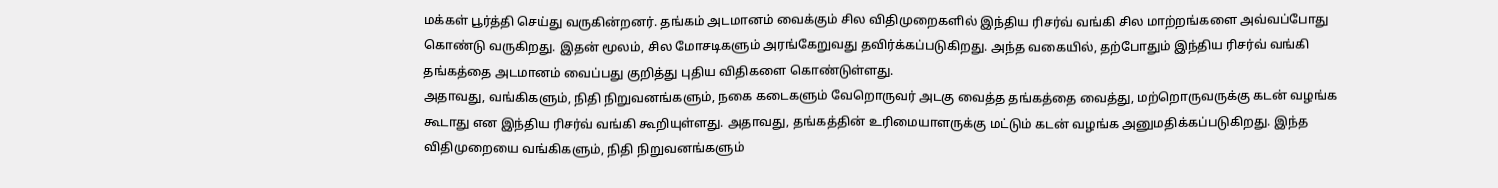மக்கள் பூர்த்தி செய்து வருகின்றனர். தங்கம் அடமானம் வைக்கும் சில விதிமுறைகளில் இந்திய ரிசர்வ் வங்கி சில மாற்றங்களை அவ்வப்போது கொண்டு வருகிறது. இதன் மூலம், சில மோசடிகளும் அரங்கேறுவது தவிர்க்கப்படுகிறது. அந்த வகையில், தற்போதும் இந்திய ரிசர்வ் வங்கி தங்கத்தை அடமானம் வைப்பது குறித்து புதிய விதிகளை கொண்டுள்ளது.
அதாவது, வங்கிகளும், நிதி நிறுவனங்களும், நகை கடைகளும் வேறொருவர் அடகு வைத்த தங்கத்தை வைத்து, மற்றொருவருக்கு கடன் வழங்க கூடாது என இந்திய ரிசர்வ் வங்கி கூறியுள்ளது. அதாவது, தங்கத்தின் உரிமையாளருக்கு மட்டும் கடன் வழங்க அனுமதிக்கப்படுகிறது. இந்த விதிமுறையை வங்கிகளும், நிதி நிறுவனங்களும்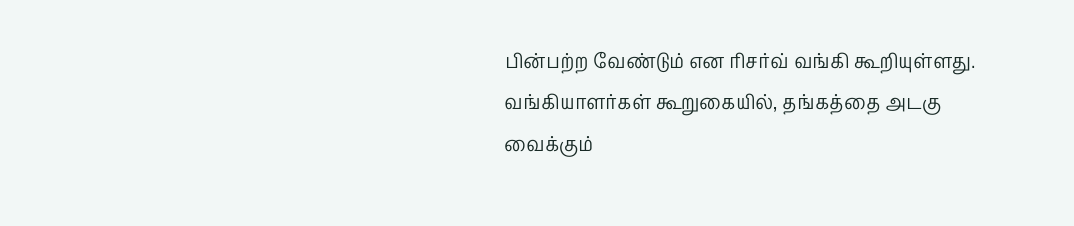பின்பற்ற வேண்டும் என ரிசர்வ் வங்கி கூறியுள்ளது.
வங்கியாளர்கள் கூறுகையில், தங்கத்தை அடகு வைக்கும்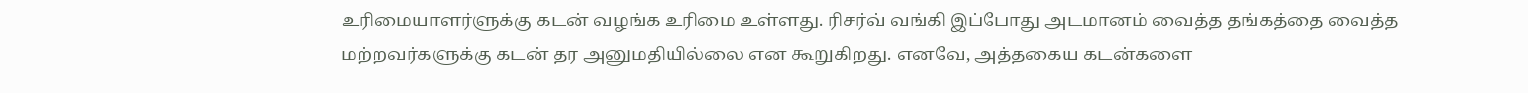உரிமையாளர்ளுக்கு கடன் வழங்க உரிமை உள்ளது. ரிசர்வ் வங்கி இப்போது அடமானம் வைத்த தங்கத்தை வைத்த மற்றவர்களுக்கு கடன் தர அனுமதியில்லை என கூறுகிறது. எனவே, அத்தகைய கடன்களை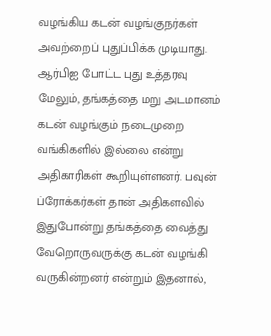வழங்கிய கடன் வழங்குநர்கள் அவற்றைப் புதுப்பிக்க முடியாது.
ஆர்பிஐ போட்ட புது உத்தரவு
மேலும், தங்கத்தை மறு அடமானம் கடன் வழங்கும் நடைமுறை வங்கிகளில் இல்லை என்று அதிகாரிகள் கூறியுள்ளனர். பவுன் ப்ரோக்கர்கள் தான் அதிகளவில் இதுபோன்று தங்கத்தை வைத்து வேறொருவருக்கு கடன் வழங்கி வருகின்றனர் என்றும் இதனால்,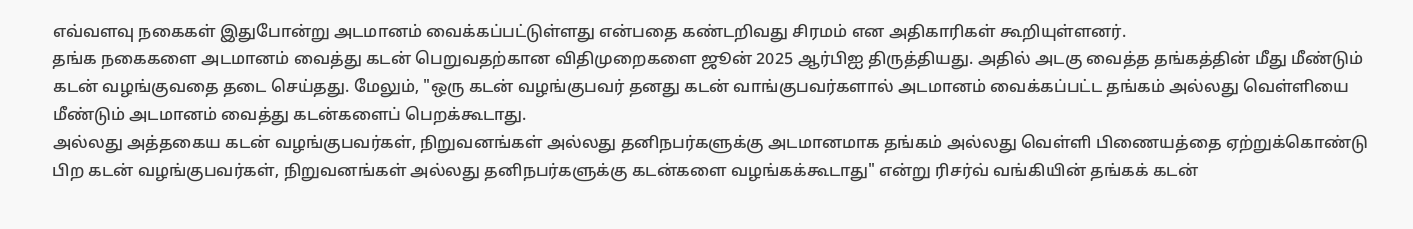எவ்வளவு நகைகள் இதுபோன்று அடமானம் வைக்கப்பட்டுள்ளது என்பதை கண்டறிவது சிரமம் என அதிகாரிகள் கூறியுள்ளனர்.
தங்க நகைகளை அடமானம் வைத்து கடன் பெறுவதற்கான விதிமுறைகளை ஜூன் 2025 ஆர்பிஐ திருத்தியது. அதில் அடகு வைத்த தங்கத்தின் மீது மீண்டும் கடன் வழங்குவதை தடை செய்தது. மேலும், "ஒரு கடன் வழங்குபவர் தனது கடன் வாங்குபவர்களால் அடமானம் வைக்கப்பட்ட தங்கம் அல்லது வெள்ளியை மீண்டும் அடமானம் வைத்து கடன்களைப் பெறக்கூடாது.
அல்லது அத்தகைய கடன் வழங்குபவர்கள், நிறுவனங்கள் அல்லது தனிநபர்களுக்கு அடமானமாக தங்கம் அல்லது வெள்ளி பிணையத்தை ஏற்றுக்கொண்டு பிற கடன் வழங்குபவர்கள், நிறுவனங்கள் அல்லது தனிநபர்களுக்கு கடன்களை வழங்கக்கூடாது" என்று ரிசர்வ் வங்கியின் தங்கக் கடன்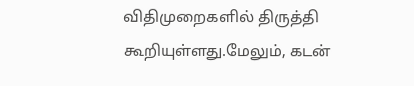விதிமுறைகளில் திருத்தி கூறியுள்ளது.மேலும், கடன்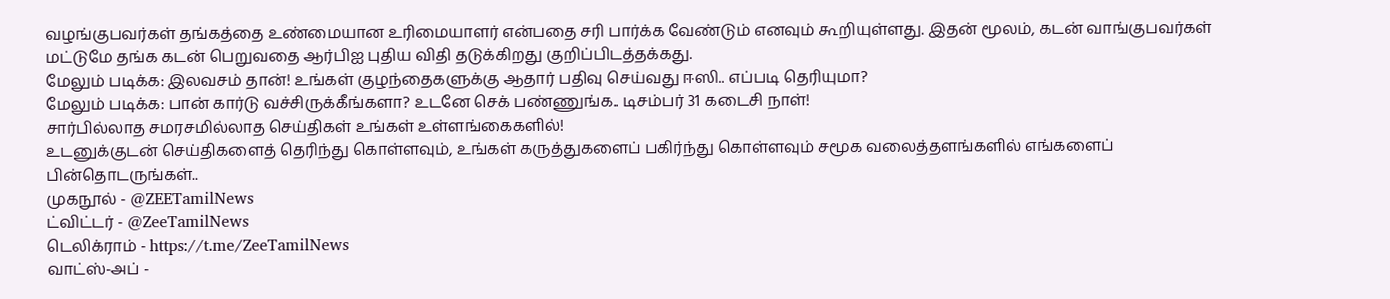வழங்குபவர்கள் தங்கத்தை உண்மையான உரிமையாளர் என்பதை சரி பார்க்க வேண்டும் எனவும் கூறியுள்ளது. இதன் மூலம், கடன் வாங்குபவர்கள் மட்டுமே தங்க கடன் பெறுவதை ஆர்பிஐ புதிய விதி தடுக்கிறது குறிப்பிடத்தக்கது.
மேலும் படிக்க: இலவசம் தான்! உங்கள் குழந்தைகளுக்கு ஆதார் பதிவு செய்வது ஈஸி.. எப்படி தெரியுமா?
மேலும் படிக்க: பான் கார்டு வச்சிருக்கீங்களா? உடனே செக் பண்ணுங்க.. டிசம்பர் 31 கடைசி நாள்!
சார்பில்லாத சமரசமில்லாத செய்திகள் உங்கள் உள்ளங்கைகளில்!
உடனுக்குடன் செய்திகளைத் தெரிந்து கொள்ளவும், உங்கள் கருத்துகளைப் பகிர்ந்து கொள்ளவும் சமூக வலைத்தளங்களில் எங்களைப் பின்தொடருங்கள்..
முகநூல் - @ZEETamilNews
ட்விட்டர் - @ZeeTamilNews
டெலிக்ராம் - https://t.me/ZeeTamilNews
வாட்ஸ்-அப் -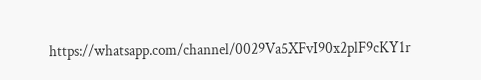https://whatsapp.com/channel/0029Va5XFvI90x2plF9cKY1r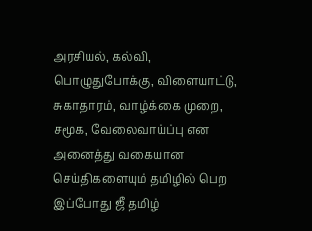அரசியல், கல்வி, பொழுதுபோக்கு, விளையாட்டு, சுகாதாரம், வாழ்க்கை முறை, சமூக, வேலைவாய்ப்பு என அனைத்து வகையான செய்திகளையும் தமிழில் பெற இப்போது ஜீ தமிழ்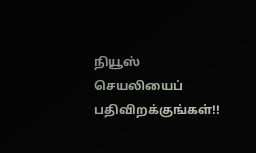நியூஸ் செயலியைப் பதிவிறக்குங்கள்!!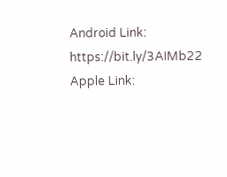Android Link: https://bit.ly/3AIMb22
Apple Link: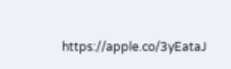https://apple.co/3yEataJ